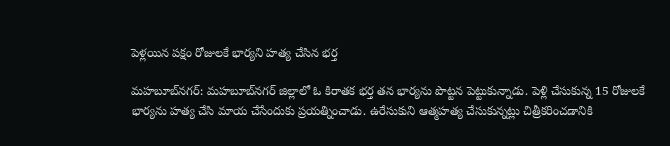పెళ్లయిన పక్షం రోజులకే భార్యని హత్య చేసిన భర్త

మహబూబ్‌నగర్: మహబూబ్‌నగర్ జిల్లాలో ఓ కిరాతక భర్త తన భార్యను పొట్టన పెట్టుకున్నాడు. పెళ్లి చేసుకున్న 15 రోజులకే భార్యను హత్య చేసి మాయ చేసేందుకు ప్రయత్నించాడు. ఉరేసుకుని ఆత్మహత్య చేసుకున్నట్లు చిత్రీకరించడానికి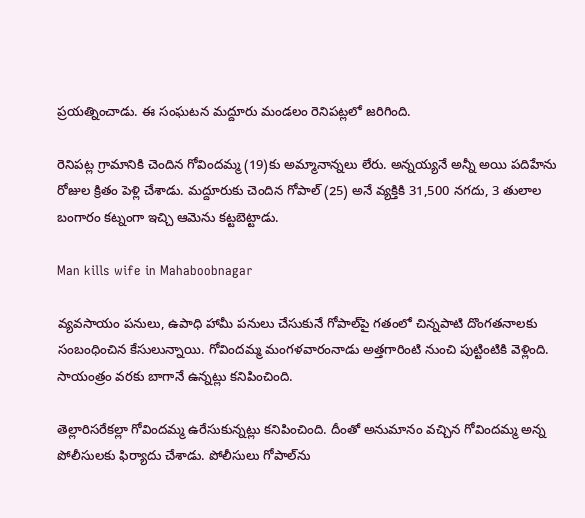ప్రయత్నించాడు. ఈ సంఘటన మద్దూరు మండలం రెనిపట్లలో జరిగింది.

రెనిపట్ల గ్రామానికి చెందిన గోవిందమ్మ (19)కు అమ్మానాన్నలు లేరు. అన్నయ్యనే అన్నీ అయి పదిహేను రోజుల క్రితం పెళ్లి చేశాడు. మద్దూరుకు చెందిన గోపాల్ (25) అనే వ్యక్తికి 31,500 నగదు, 3 తులాల బంగారం కట్నంగా ఇచ్చి ఆమెను కట్టబెట్టాడు.

Man kills wife in Mahaboobnagar

వ్యవసాయం పనులు, ఉపాధి హామీ పనులు చేసుకునే గోపాల్‌పై గతంలో చిన్నపాటి దొంగతనాలకు సంబంధించిన కేసులున్నాయి. గోవిందమ్మ మంగళవారంనాడు అత్తగారింటి నుంచి పుట్టింటికి వెళ్లింది. సాయంత్రం వరకు బాగానే ఉన్నట్లు కనిపించింది.

తెల్లారిసరేకల్లా గోవిందమ్మ ఉరేసుకున్నట్లు కనిపించింది. దీంతో అనుమానం వచ్చిన గోవిందమ్మ అన్న పోలీసులకు ఫిర్యాదు చేశాడు. పోలీసులు గోపాల్‌ను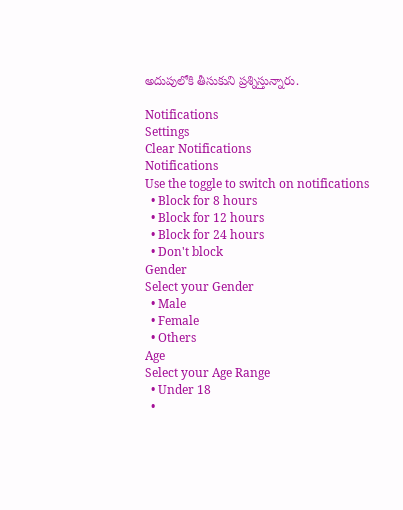అదుపులోకి తీసుకుని ప్రశ్నిస్తున్నారు.

Notifications
Settings
Clear Notifications
Notifications
Use the toggle to switch on notifications
  • Block for 8 hours
  • Block for 12 hours
  • Block for 24 hours
  • Don't block
Gender
Select your Gender
  • Male
  • Female
  • Others
Age
Select your Age Range
  • Under 18
  •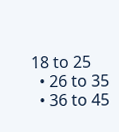18 to 25
  • 26 to 35
  • 36 to 45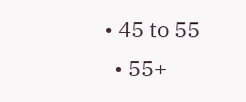• 45 to 55
  • 55+